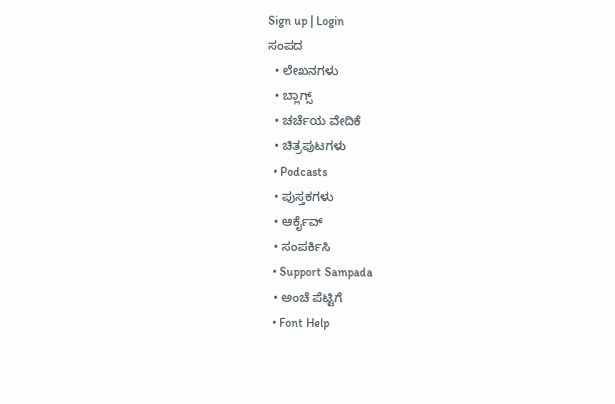Sign up | Login
ಸಂಪದ
  • ಲೇಖನಗಳು
  • ಬ್ಲಾಗ್ಸ್
  • ಚರ್ಚೆಯ ವೇದಿಕೆ
  • ಚಿತ್ರಪುಟಗಳು
  • Podcasts
  • ಪುಸ್ತಕಗಳು
  • ಆರ್ಕೈವ್
  • ಸಂಪರ್ಕಿಸಿ
  • Support Sampada
  • ಅಂಚೆ ಪೆಟ್ಟಿಗೆ
  • Font Help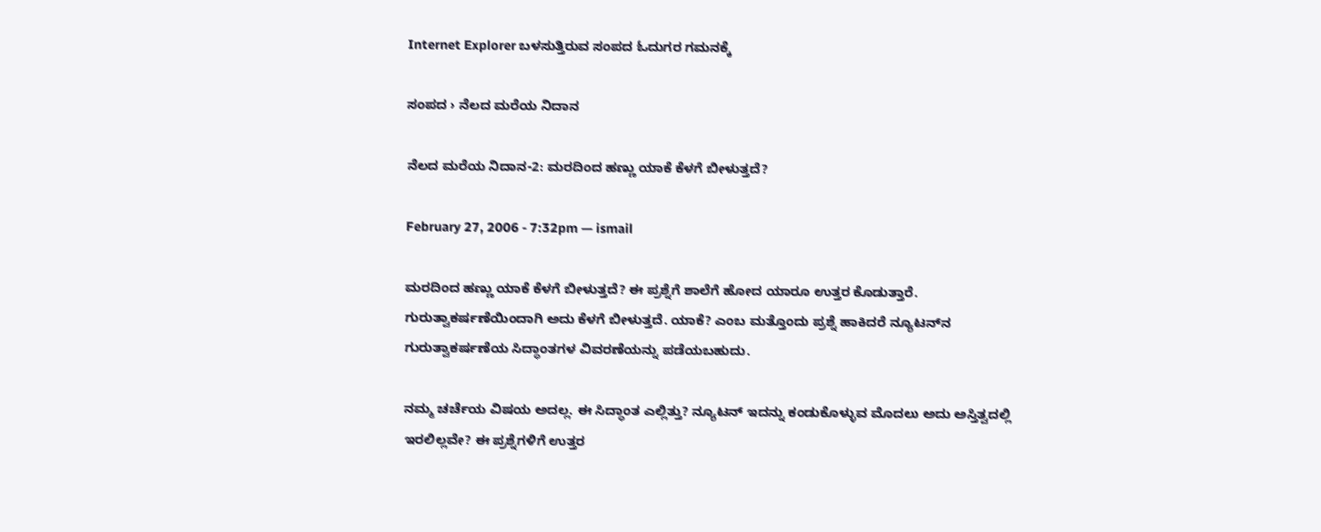Internet Explorer ಬಳಸುತ್ತಿರುವ ಸಂಪದ ಓದುಗರ ಗಮನಕ್ಕೆ

ಸಂಪದ › ನೆಲದ ಮರೆಯ ನಿದಾನ

ನೆಲದ ಮರೆಯ ನಿದಾನ-2: ಮರದಿಂದ ಹಣ್ಣು ಯಾಕೆ ಕೆಳಗೆ ಬೀಳುತ್ತದೆ?

February 27, 2006 - 7:32pm — ismail

ಮರದಿಂದ ಹಣ್ಣು ಯಾಕೆ ಕೆಳಗೆ ಬೀಳುತ್ತದೆ? ಈ ಪ್ರಶ್ನೆಗೆ ಶಾಲೆಗೆ ಹೋದ ಯಾರೂ ಉತ್ತರ ಕೊಡುತ್ತಾರೆ. ಗುರುತ್ವಾಕರ್ಷಣೆಯಿಂದಾಗಿ ಅದು ಕೆಳಗೆ ಬೀಳುತ್ತದೆ. ಯಾಕೆ? ಎಂಬ ಮತ್ತೊಂದು ಪ್ರಶ್ನೆ ಹಾಕಿದರೆ ನ್ಯೂಟನ್‌ನ ಗುರುತ್ವಾಕರ್ಷಣೆಯ ಸಿದ್ಧಾಂತಗಳ ವಿವರಣೆಯನ್ನು ಪಡೆಯಬಹುದು.

ನಮ್ಮ ಚರ್ಚೆಯ ವಿಷಯ ಅದಲ್ಲ. ಈ ಸಿದ್ಧಾಂತ ಎಲ್ಲಿತ್ತು? ನ್ಯೂಟನ್‌ ಇದನ್ನು ಕಂಡುಕೊಳ್ಳುವ ಮೊದಲು ಅದು ಅಸ್ತಿತ್ವದಲ್ಲಿ ಇರಲಿಲ್ಲವೇ? ಈ ಪ್ರಶ್ನೆಗಳಿಗೆ ಉತ್ತರ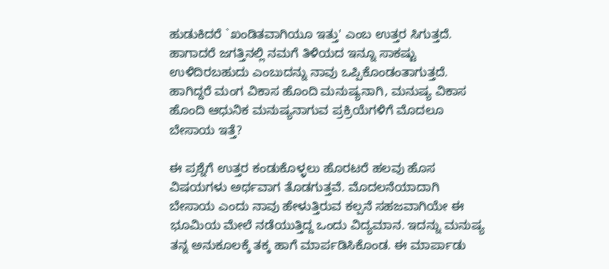ಹುಡುಕಿದರೆ `ಖಂಡಿತವಾಗಿಯೂ ಇತ್ತು' ಎಂಬ ಉತ್ತರ ಸಿಗುತ್ತದೆ. ಹಾಗಾದರೆ ಜಗತ್ತಿನಲ್ಲಿ ನಮಗೆ ತಿಳಿಯದ ಇನ್ನೂ ಸಾಕಷ್ಟು ಉಳಿದಿರಬಹುದು ಎಂಬುದನ್ನು ನಾವು ಒಪ್ಪಿಕೊಂಡಂತಾಗುತ್ತದೆ. ಹಾಗಿದ್ದರೆ ಮಂಗ ವಿಕಾಸ ಹೊಂದಿ ಮನುಷ್ಯನಾಗಿ, ಮನುಷ್ಯ ವಿಕಾಸ ಹೊಂದಿ ಆಧುನಿಕ ಮನುಷ್ಯನಾಗುವ ಪ್ರಕ್ರಿಯೆಗಳಿಗೆ ಮೊದಲೂ ಬೇಸಾಯ ಇತ್ತೆ?

ಈ ಪ್ರಶ್ನೆಗೆ ಉತ್ತರ ಕಂಡುಕೊಳ್ಳಲು ಹೊರಟರೆ ಹಲವು ಹೊಸ ವಿಷಯಗಳು ಅರ್ಥವಾಗ ತೊಡಗುತ್ತವೆ. ಮೊದಲನೆಯಾದಾಗಿ ಬೇಸಾಯ ಎಂದು ನಾವು ಹೇಳುತ್ತಿರುವ ಕಲ್ಪನೆ ಸಹಜವಾಗಿಯೇ ಈ ಭೂಮಿಯ ಮೇಲೆ ನಡೆಯುತ್ತಿದ್ದ ಒಂದು ವಿದ್ಯಮಾನ. ಇದನ್ನು ಮನುಷ್ಯ ತನ್ನ ಅನುಕೂಲಕ್ಕೆ ತಕ್ಕ ಹಾಗೆ ಮಾರ್ಪಡಿಸಿಕೊಂಡ. ಈ ಮಾರ್ಪಾಡು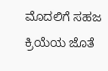ಮೊದಲಿಗೆ ಸಹಜ ಕ್ರಿಯೆಯ ಜೊತೆ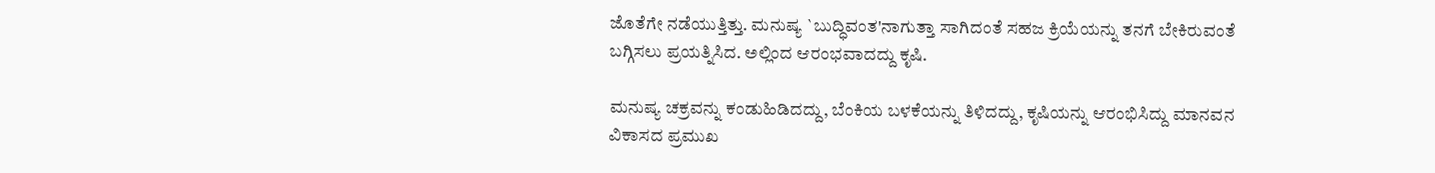ಜೊತೆಗೇ ನಡೆಯುತ್ತಿತ್ತು. ಮನುಷ್ಯ `ಬುದ್ಧಿವಂತ'ನಾಗುತ್ತಾ ಸಾಗಿದಂತೆ ಸಹಜ ಕ್ರಿಯೆಯನ್ನು ತನಗೆ ಬೇಕಿರುವಂತೆ ಬಗ್ಗಿಸಲು ಪ್ರಯತ್ನಿಸಿದ. ಅಲ್ಲಿಂದ ಆರಂಭವಾದದ್ದು ಕೃಷಿ.

ಮನುಷ್ಯ ಚಕ್ರವನ್ನು ಕಂಡುಹಿಡಿದದ್ದು, ಬೆಂಕಿಯ ಬಳಕೆಯನ್ನು ತಿಳಿದದ್ದು, ಕೃಷಿಯನ್ನು ಆರಂಭಿಸಿದ್ದು ಮಾನವನ ವಿಕಾಸದ ಪ್ರಮುಖ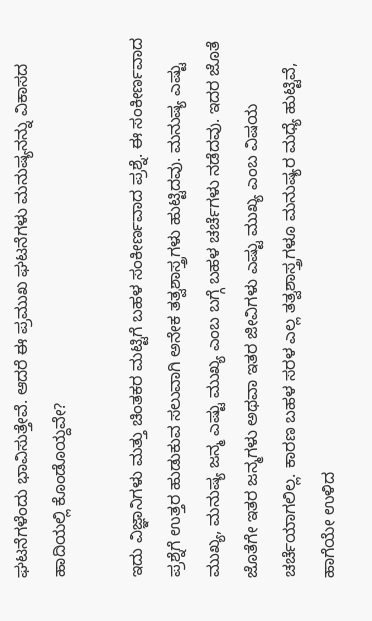ಘಟನೆಗಳೆಂದು ಭಾವಿಸುತ್ತೇವೆ. ಆದರೆ ಈ ಪ್ರಮುಖ ಘಟನೆಗಳು ಮನುಷ್ಯನನ್ನು ವಿಕಾಸದ ಹಾದಿಯಲ್ಲಿ ಕೊಂಡೊಯ್ದವೇ?

ಇದು ವಿಜ್ಞಾನಿಗಳು ಮತ್ತು ಚಿಂತಕರ ಮಟ್ಟಿಗೆ ಬಹಳ ಸಂಕೀರ್ಣವಾದ ಪ್ರಶ್ನೆ. ಈ ಸಂಕೀರ್ಣವಾದ ಪ್ರಶ್ನೆಗೆ ಉತ್ತರ ಹುಡುಕುವ ಸಲುವಾಗಿ ಅನೇಕ ತತ್ವಶಾಸ್ತ್ರಗಳು ಹುಟ್ಟಿದವು. ಮನುಷ್ಯ ಎಷ್ಟು ಮುಖ್ಯ, ಮನುಷ್ಯ ಜನ್ಮ ಎಷ್ಟು ಮುಖ್ಯ ಎಂಬ ಬಗ್ಗೆ ಬಹಳ ಚರ್ಚೆಗಳು ನಡೆದವು. ಇದರ ಜೊತೆ ಜೊತೆಗೇ ಇತರ ಜನ್ಮಗಳು ಅಥವಾ ಇತರ ಜೀವಿಗಳು ಎಷ್ಟು ಮುಖ್ಯ ಎಂಬ ವಿಷಯ ಚರ್ಚೆಯಾಗಲಿಲ್ಲ. ಕಾರಣ ಬಹಳ ಸರಳ ಎಲ್ಲ ತತ್ವಶಾಸ್ತ್ರಗಳೂ ಮನುಷ್ಯರ ಮಧ್ಯೆ ಹುಟ್ಟಿವೆ, ಹಾಗೆಯೇ ಉಳಿದ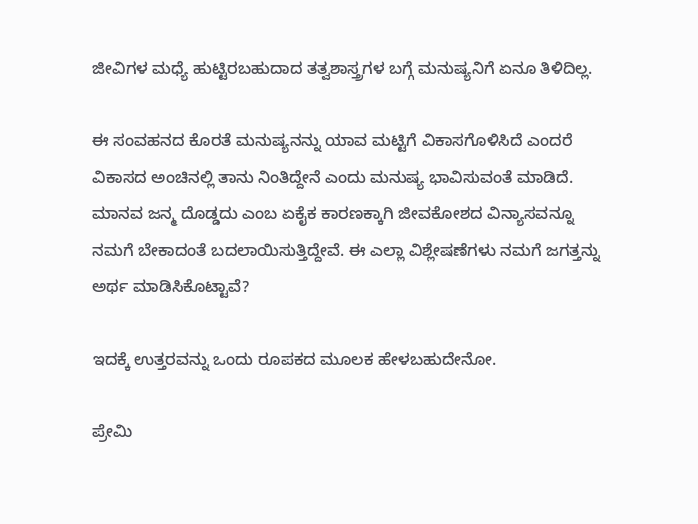ಜೀವಿಗಳ ಮಧ್ಯೆ ಹುಟ್ಟಿರಬಹುದಾದ ತತ್ವಶಾಸ್ತ್ರಗಳ ಬಗ್ಗೆ ಮನುಷ್ಯನಿಗೆ ಏನೂ ತಿಳಿದಿಲ್ಲ.

ಈ ಸಂವಹನದ ಕೊರತೆ ಮನುಷ್ಯನನ್ನು ಯಾವ ಮಟ್ಟಿಗೆ ವಿಕಾಸಗೊಳಿಸಿದೆ ಎಂದರೆ ವಿಕಾಸದ ಅಂಚಿನಲ್ಲಿ ತಾನು ನಿಂತಿದ್ದೇನೆ ಎಂದು ಮನುಷ್ಯ ಭಾವಿಸುವಂತೆ ಮಾಡಿದೆ. ಮಾನವ ಜನ್ಮ ದೊಡ್ಡದು ಎಂಬ ಏಕೈಕ ಕಾರಣಕ್ಕಾಗಿ ಜೀವಕೋಶದ ವಿನ್ಯಾಸವನ್ನೂ ನಮಗೆ ಬೇಕಾದಂತೆ ಬದಲಾಯಿಸುತ್ತಿದ್ದೇವೆ. ಈ ಎಲ್ಲಾ ವಿಶ್ಲೇಷಣೆಗಳು ನಮಗೆ ಜಗತ್ತನ್ನು ಅರ್ಥ ಮಾಡಿಸಿಕೊಟ್ಟಾವೆ?

ಇದಕ್ಕೆ ಉತ್ತರವನ್ನು ಒಂದು ರೂಪಕದ ಮೂಲಕ ಹೇಳಬಹುದೇನೋ.

ಪ್ರೇಮಿ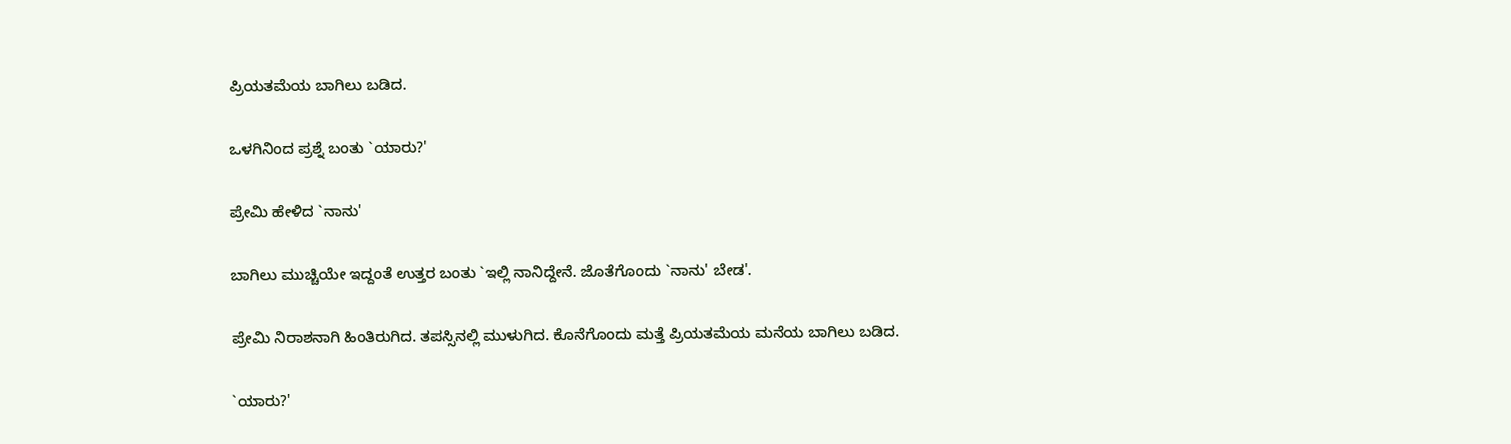ಪ್ರಿಯತಮೆಯ ಬಾಗಿಲು ಬಡಿದ.

ಒಳಗಿನಿಂದ ಪ್ರಶ್ನೆ ಬಂತು `ಯಾರು?'

ಪ್ರೇಮಿ ಹೇಳಿದ `ನಾನು'

ಬಾಗಿಲು ಮುಚ್ಚಿಯೇ ಇದ್ದಂತೆ ಉತ್ತರ ಬಂತು `ಇಲ್ಲಿ ನಾನಿದ್ದೇನೆ. ಜೊತೆಗೊಂದು `ನಾನು' ಬೇಡ'.

ಪ್ರೇಮಿ ನಿರಾಶನಾಗಿ ಹಿಂತಿರುಗಿದ. ತಪಸ್ಸಿನಲ್ಲಿ ಮುಳುಗಿದ. ಕೊನೆಗೊಂದು ಮತ್ತೆ ಪ್ರಿಯತಮೆಯ ಮನೆಯ ಬಾಗಿಲು ಬಡಿದ.

`ಯಾರು?'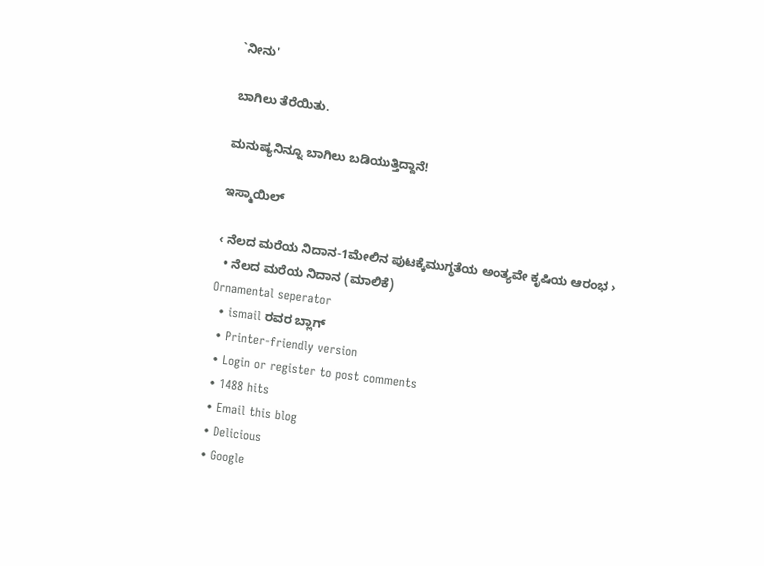`ನೀನು'

ಬಾಗಿಲು ತೆರೆಯಿತು.

ಮನುಷ್ಯನಿನ್ನೂ ಬಾಗಿಲು ಬಡಿಯುತ್ತಿದ್ದಾನೆ!

ಇಸ್ಮಾಯಿಲ್‌

‹ ನೆಲದ ಮರೆಯ ನಿದಾನ-1ಮೇಲಿನ ಪುಟಕ್ಕೆಮುಗ್ಧತೆಯ ಅಂತ್ಯವೇ ಕೃಷಿಯ ಆರಂಭ ›
  • ನೆಲದ ಮರೆಯ ನಿದಾನ (ಮಾಲಿಕೆ)
Ornamental seperator
  • ismail ರವರ ಬ್ಲಾಗ್
  • Printer-friendly version
  • Login or register to post comments
  • 1488 hits
  • Email this blog
  • Delicious
  • Google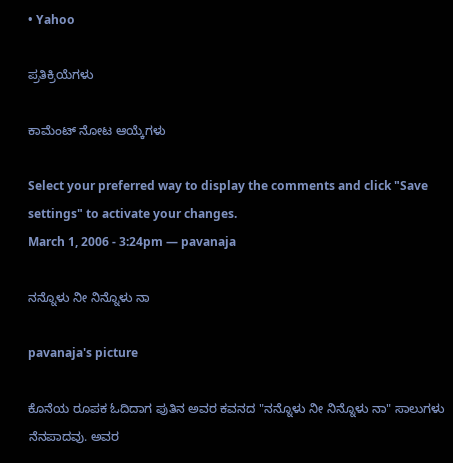• Yahoo

ಪ್ರತಿಕ್ರಿಯೆಗಳು

ಕಾಮೆಂಟ್ ನೋಟ ಆಯ್ಕೆಗಳು

Select your preferred way to display the comments and click "Save settings" to activate your changes.
March 1, 2006 - 3:24pm — pavanaja

ನನ್ನೊಳು ನೀ ನಿನ್ನೊಳು ನಾ

pavanaja's picture

ಕೊನೆಯ ರೂಪಕ ಓದಿದಾಗ ಪುತಿನ ಅವರ ಕವನದ "ನನ್ನೊಳು ನೀ ನಿನ್ನೊಳು ನಾ" ಸಾಲುಗಳು ನೆನಪಾದವು. ಅವರ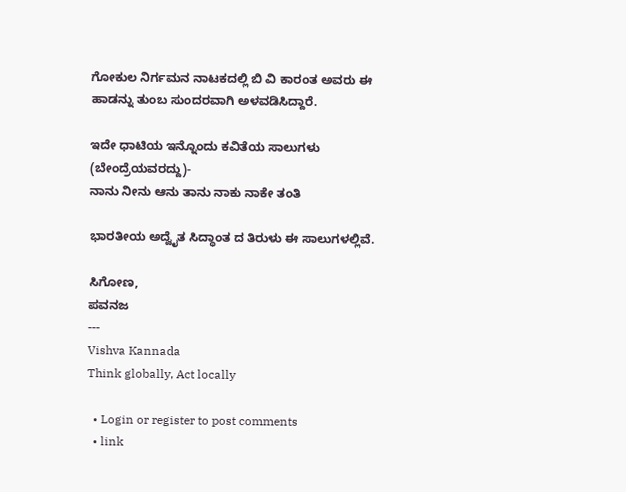ಗೋಕುಲ ನಿರ್ಗಮನ ನಾಟಕದಲ್ಲಿ ಬಿ ವಿ ಕಾರಂತ ಅವರು ಈ ಹಾಡನ್ನು ತುಂಬ ಸುಂದರವಾಗಿ ಅಳವಡಿಸಿದ್ದಾರೆ.

ಇದೇ ಧಾಟಿಯ ಇನ್ನೊಂದು ಕವಿತೆಯ ಸಾಲುಗಳು (ಬೇಂದ್ರೆಯವರದ್ದು)-
ನಾನು ನೀನು ಆನು ತಾನು ನಾಕು ನಾಕೇ ತಂತಿ

ಭಾರತೀಯ ಅದ್ವೈತ ಸಿದ್ಧಾಂತ ದ ತಿರುಳು ಈ ಸಾಲುಗಳಲ್ಲಿವೆ.

ಸಿಗೋಣ,
ಪವನಜ
---
Vishva Kannada
Think globally, Act locally

  • Login or register to post comments
  • link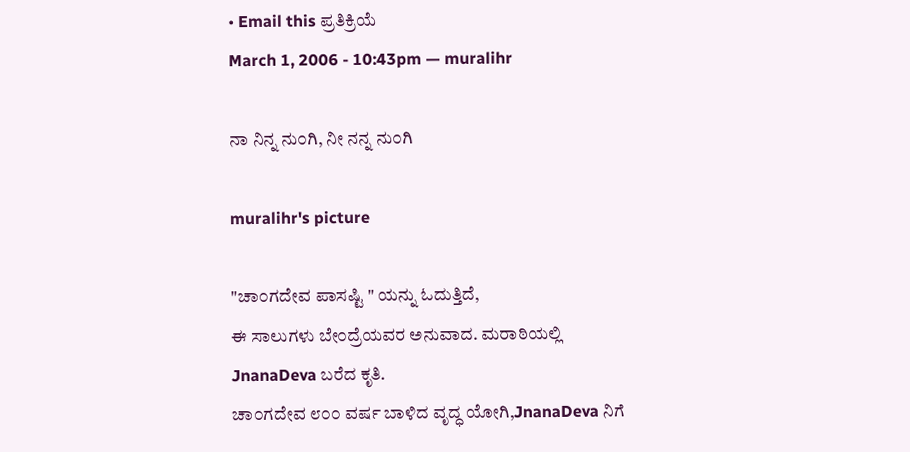• Email this ಪ್ರತಿಕ್ರಿಯೆ
March 1, 2006 - 10:43pm — muralihr

ನಾ ನಿನ್ನ ನು೦ಗಿ, ನೀ ನನ್ನ ನು೦ಗಿ

muralihr's picture

"ಚಾ೦ಗದೇವ ಪಾಸಷ್ಟಿ " ಯನ್ನು ಓದುತ್ತಿದೆ,
ಈ ಸಾಲುಗಳು ಬೇ೦ದ್ರೆಯವರ ಅನುವಾದ. ಮರಾಠಿಯಲ್ಲಿ JnanaDeva ಬರೆದ ಕೃತಿ.
ಚಾ೦ಗದೇವ ೮೦೦ ವರ್ಷ ಬಾಳಿದ ವೃದ್ಧ ಯೋಗಿ,JnanaDeva ನಿಗೆ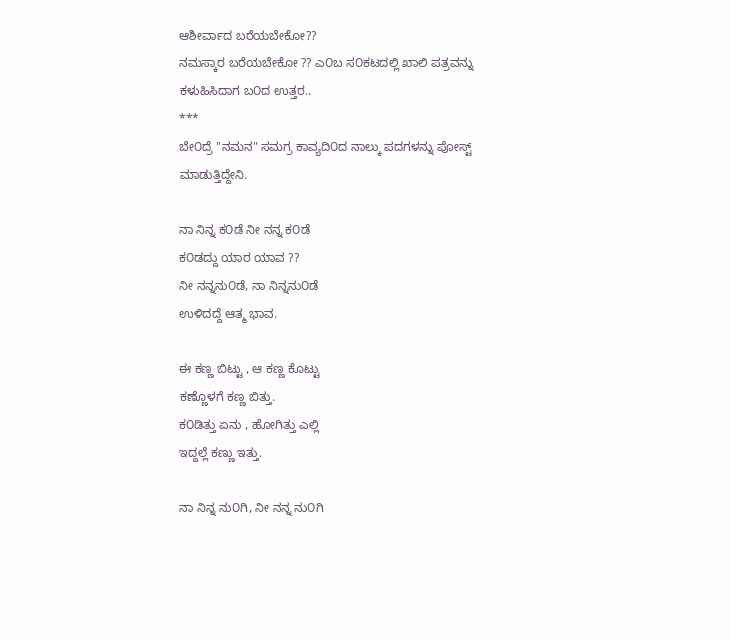ಆಶೀರ್ವಾದ ಬರೆಯಬೇಕೋ??
ನಮಸ್ಕಾರ ಬರೆಯಬೇಕೋ ?? ಎ೦ಬ ಸ೦ಕಟದಲ್ಲಿ ಖಾಲಿ ಪತ್ರವನ್ನು ಕಳುಹಿಸಿದಾಗ ಬ೦ದ ಉತ್ತರ..
***
ಬೇ೦ದ್ರೆ "ನಮನ" ಸಮಗ್ರ ಕಾವ್ಯದಿ೦ದ ನಾಲ್ಕು ಪದಗಳನ್ನು ಪೋಸ್ಟ್ ಮಾಡುತ್ತಿದ್ದೇನಿ.

ನಾ ನಿನ್ನ ಕ೦ಡೆ ನೀ ನನ್ನ ಕ೦ಡೆ
ಕ೦ಡದ್ದು ಯಾರ ಯಾವ ??
ನೀ ನನ್ನನು೦ಡೆ, ನಾ ನಿನ್ನನು೦ಡೆ
ಉಳಿದದ್ದೆ ಆತ್ಮ ಭಾವ.

ಈ ಕಣ್ಣ ಬಿಟ್ಟು , ಆ ಕಣ್ಣ ಕೊಟ್ಟು
ಕಣ್ಣೊಳಗೆ ಕಣ್ಣ ಬಿತ್ತು.
ಕ೦ಡಿತ್ತು ಏನು , ಹೋಗಿತ್ತು ಎಲ್ಲಿ
ಇದ್ದಲ್ಲೆ ಕಣ್ಣು ಇತ್ತು.

ನಾ ನಿನ್ನ ನು೦ಗಿ, ನೀ ನನ್ನ ನು೦ಗಿ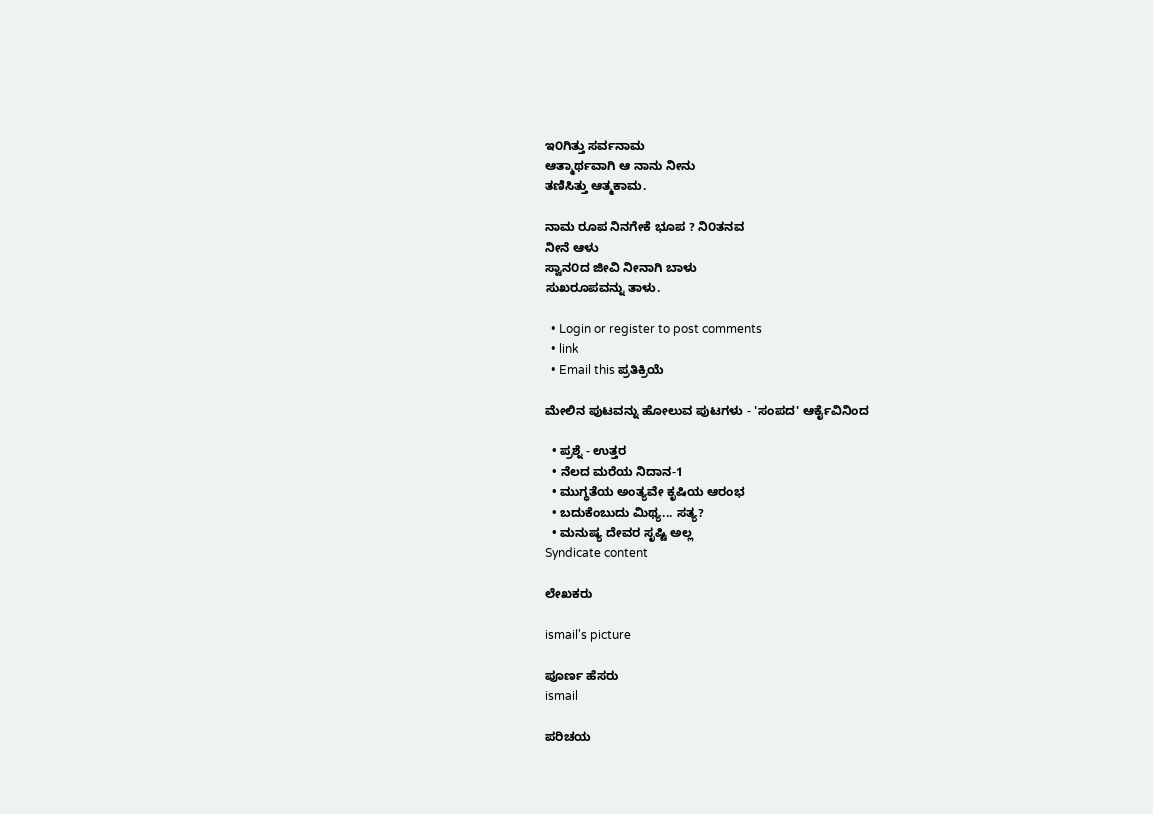ಇ೦ಗಿತ್ತು ಸರ್ವನಾಮ
ಆತ್ಮಾರ್ಥವಾಗಿ ಆ ನಾನು ನೀನು
ತಣಿಸಿತ್ತು ಆತ್ಮಕಾಮ.

ನಾಮ ರೂಪ ನಿನಗೇಕೆ ಭೂಪ ? ನಿ೦ತನವ
ನೀನೆ ಆಳು
ಸ್ವಾನ೦ದ ಜೀವಿ ನೀನಾಗಿ ಬಾಳು
ಸುಖರೂಪವನ್ನು ತಾಳು.

  • Login or register to post comments
  • link
  • Email this ಪ್ರತಿಕ್ರಿಯೆ

ಮೇಲಿನ ಪುಟವನ್ನು ಹೋಲುವ ಪುಟಗಳು - 'ಸಂಪದ' ಆರ್ಕೈವಿನಿಂದ

  • ಪ್ರಶ್ನೆ - ಉತ್ತರ
  • ನೆಲದ ಮರೆಯ ನಿದಾನ-1
  • ಮುಗ್ಧತೆಯ ಅಂತ್ಯವೇ ಕೃಷಿಯ ಆರಂಭ
  • ಬದುಕೆಂಬುದು ಮಿಥ್ಯ... ಸತ್ಯ?
  • ಮನುಷ್ಯ ದೇವರ ಸೃಷ್ಟಿ ಅಲ್ಲ
Syndicate content

ಲೇಖಕರು

ismail's picture

ಪೂರ್ಣ ಹೆಸರು
ismail

ಪರಿಚಯ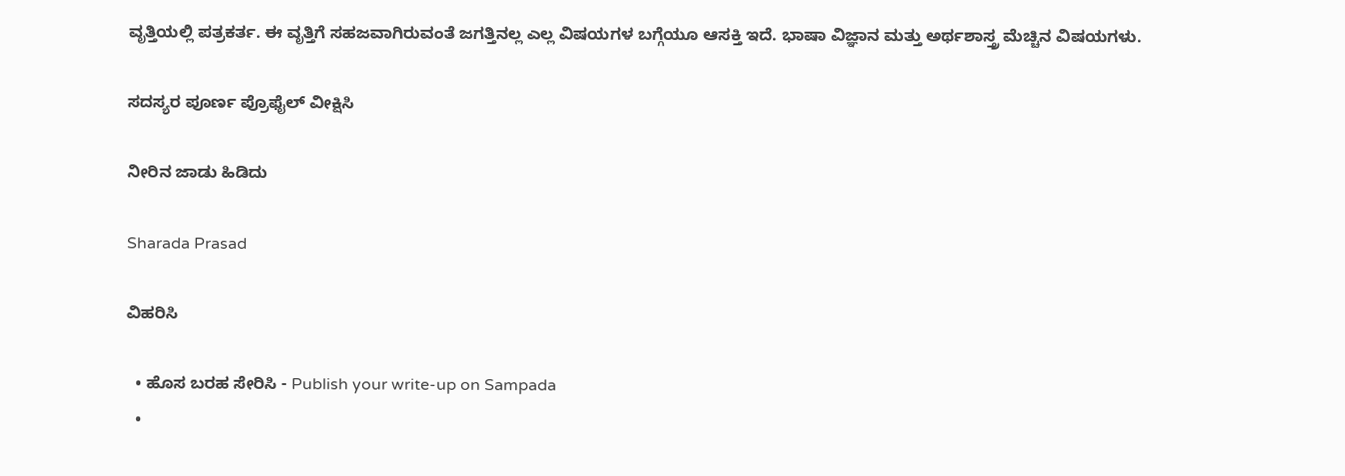ವೃತ್ತಿಯಲ್ಲಿ ಪತ್ರಕರ್ತ. ಈ ವೃತ್ತಿಗೆ ಸಹಜವಾಗಿರುವಂತೆ ಜಗತ್ತಿನಲ್ಲ ಎಲ್ಲ ವಿಷಯಗಳ ಬಗ್ಗೆಯೂ ಆಸಕ್ತಿ ಇದೆ. ಭಾಷಾ ವಿಜ್ಞಾನ ಮತ್ತು ಅರ್ಥಶಾಸ್ತ್ರ ಮೆಚ್ಚಿನ ವಿಷಯಗಳು.

ಸದಸ್ಯರ ಪೂರ್ಣ ಪ್ರೊಫೈಲ್ ವೀಕ್ಷಿಸಿ

ನೀರಿನ ಜಾಡು ಹಿಡಿದು

Sharada Prasad

ವಿಹರಿಸಿ

  • ಹೊಸ ಬರಹ ಸೇರಿಸಿ - Publish your write-up on Sampada
  •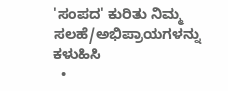'ಸಂಪದ' ಕುರಿತು ನಿಮ್ಮ ಸಲಹೆ/ಅಭಿಪ್ರಾಯಗಳನ್ನು ಕಳುಹಿಸಿ
  •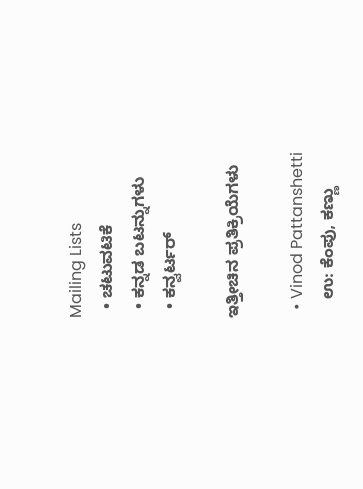Mailing Lists
  • ಚಟುವಟಿಕೆ
  • ಕನ್ನಡ ಬಟನ್ನುಗಳು
  • ಕನ್ವರ್ಟರ್

ಇತ್ತೀಚಿನ ಪ್ರತಿಕ್ರಿಯೆಗಳು

  • Vinod Pattanshetti
    ಉ: ಕೆಂಪು, ಕಣ್ಣು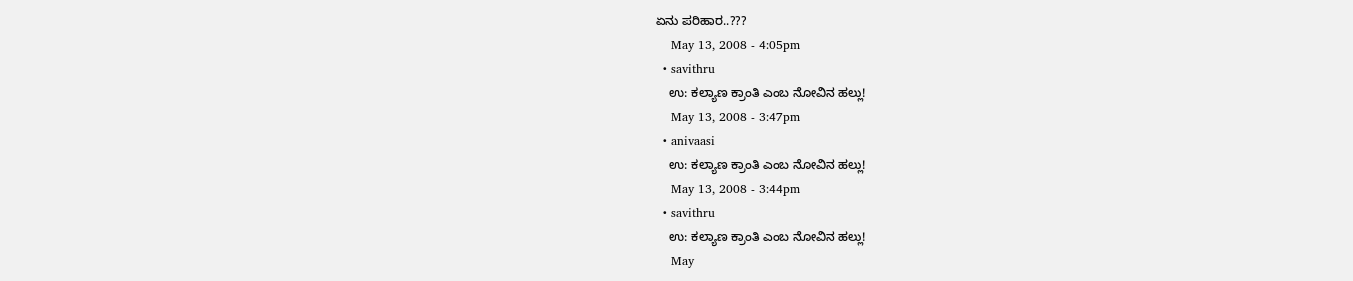ಏನು ಪರಿಹಾರ..???
    May 13, 2008 - 4:05pm
  • savithru
    ಉ: ಕಲ್ಯಾಣ ಕ್ರಾಂತಿ ಎಂಬ ನೋವಿನ ಹಲ್ಲು!
    May 13, 2008 - 3:47pm
  • anivaasi
    ಉ: ಕಲ್ಯಾಣ ಕ್ರಾಂತಿ ಎಂಬ ನೋವಿನ ಹಲ್ಲು!
    May 13, 2008 - 3:44pm
  • savithru
    ಉ: ಕಲ್ಯಾಣ ಕ್ರಾಂತಿ ಎಂಬ ನೋವಿನ ಹಲ್ಲು!
    May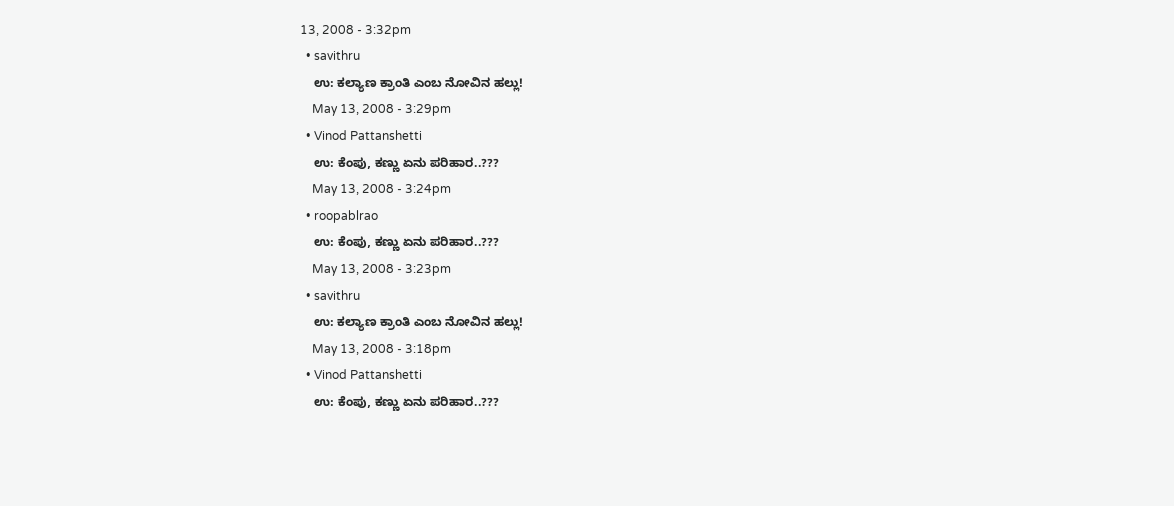13, 2008 - 3:32pm
  • savithru
    ಉ: ಕಲ್ಯಾಣ ಕ್ರಾಂತಿ ಎಂಬ ನೋವಿನ ಹಲ್ಲು!
    May 13, 2008 - 3:29pm
  • Vinod Pattanshetti
    ಉ: ಕೆಂಪು, ಕಣ್ಣು ಏನು ಪರಿಹಾರ..???
    May 13, 2008 - 3:24pm
  • roopablrao
    ಉ: ಕೆಂಪು, ಕಣ್ಣು ಏನು ಪರಿಹಾರ..???
    May 13, 2008 - 3:23pm
  • savithru
    ಉ: ಕಲ್ಯಾಣ ಕ್ರಾಂತಿ ಎಂಬ ನೋವಿನ ಹಲ್ಲು!
    May 13, 2008 - 3:18pm
  • Vinod Pattanshetti
    ಉ: ಕೆಂಪು, ಕಣ್ಣು ಏನು ಪರಿಹಾರ..???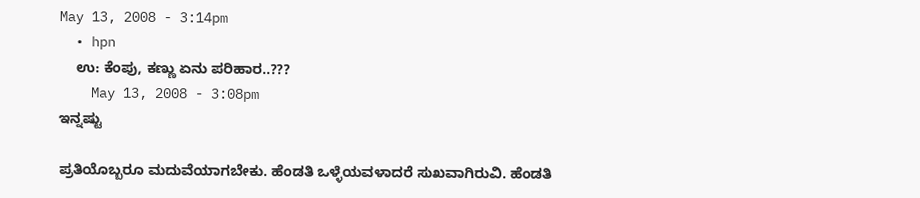May 13, 2008 - 3:14pm
  • hpn
    ಉ: ಕೆಂಪು, ಕಣ್ಣು ಏನು ಪರಿಹಾರ..???
    May 13, 2008 - 3:08pm
ಇನ್ನಷ್ಟು

ಪ್ರತಿಯೊಬ್ಬರೂ ಮದುವೆಯಾಗಬೇಕು. ಹೆಂಡತಿ ಒಳ್ಳೆಯವಳಾದರೆ ಸುಖವಾಗಿರುವಿ. ಹೆಂಡತಿ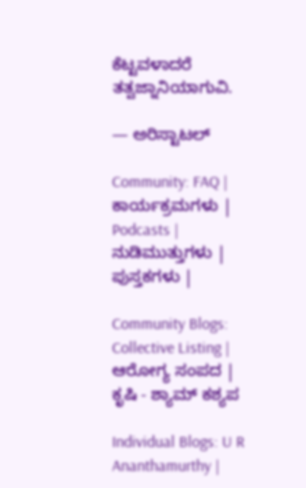ಕೆಟ್ಟವಳಾದರೆ ತತ್ವಜ್ನಾನಿಯಾಗುವಿ.

— ಅರಿಸ್ಟಾಟಲ್

Community: FAQ | ಕಾರ್ಯಕ್ರಮಗಳು | Podcasts | ನುಡಿಮುತ್ತುಗಳು | ಪುಸ್ತಕಗಳು |

Community Blogs: Collective Listing | ಆರೋಗ್ಯ ಸಂಪದ | ಕೃಷಿ - ಶ್ಯಾಮ್ ಕಶ್ಯಪ

Individual Blogs: U R Ananthamurthy |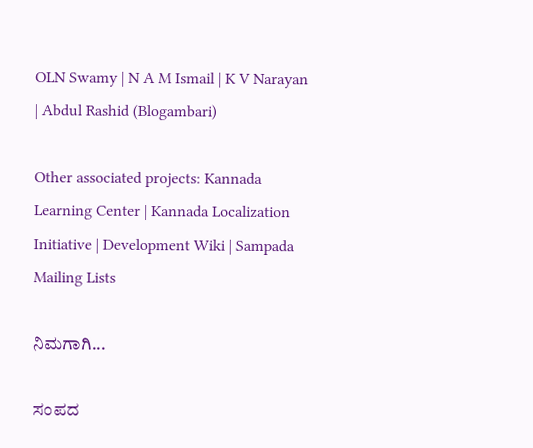OLN Swamy | N A M Ismail | K V Narayan | Abdul Rashid (Blogambari)

Other associated projects: Kannada Learning Center | Kannada Localization Initiative | Development Wiki | Sampada Mailing Lists

ನಿಮಗಾಗಿ...

ಸಂಪದ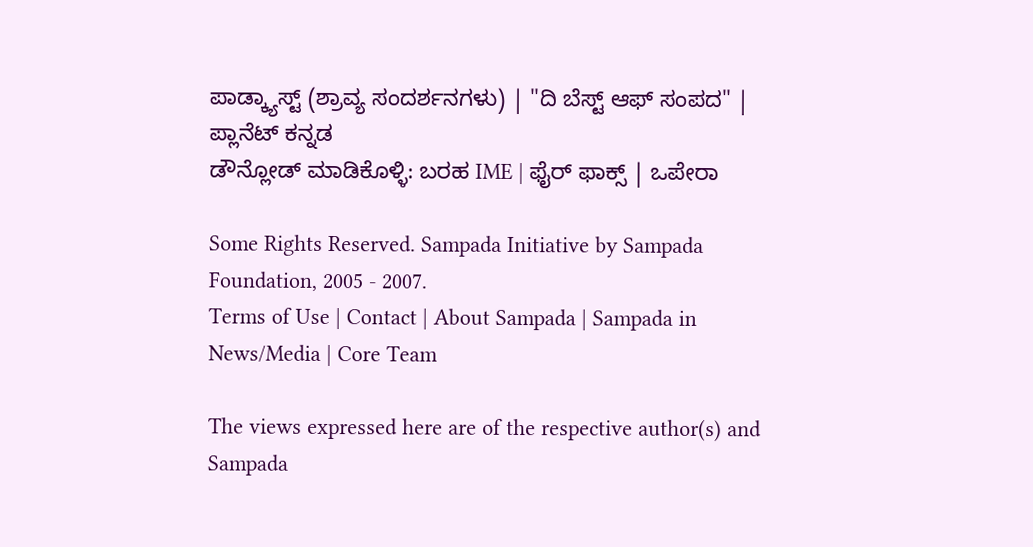ಪಾಡ್ಕ್ಯಾಸ್ಟ್ (ಶ್ರಾವ್ಯ ಸಂದರ್ಶನಗಳು) | "ದಿ ಬೆಸ್ಟ್ ಆಫ್ ಸಂಪದ" | ಪ್ಲಾನೆಟ್ ಕನ್ನಡ
ಡೌನ್ಲೋಡ್ ಮಾಡಿಕೊಳ್ಳಿ: ಬರಹ IME | ಫೈರ್ ಫಾಕ್ಸ್ | ಒಪೇರಾ

Some Rights Reserved. Sampada Initiative by Sampada Foundation, 2005 - 2007.
Terms of Use | Contact | About Sampada | Sampada in News/Media | Core Team

The views expressed here are of the respective author(s) and Sampada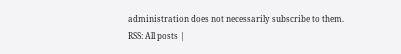administration does not necessarily subscribe to them.
RSS: All posts |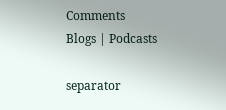Comments
Blogs | Podcasts

separator